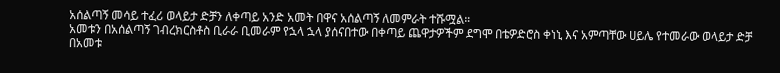አሰልጣኝ መሳይ ተፈሪ ወላይታ ድቻን ለቀጣይ አንድ አመት በዋና አሰልጣኝ ለመምራት ተሹሟል።
አመቱን በአሰልጣኝ ገብረክርስቶስ ቢራራ ቢመራም የኋላ ኋላ ያሰናበተው በቀጣይ ጨዋታዎችም ደግሞ በቴዎድሮስ ቀነኒ እና አምጣቸው ሀይሌ የተመራው ወላይታ ድቻ በአመቱ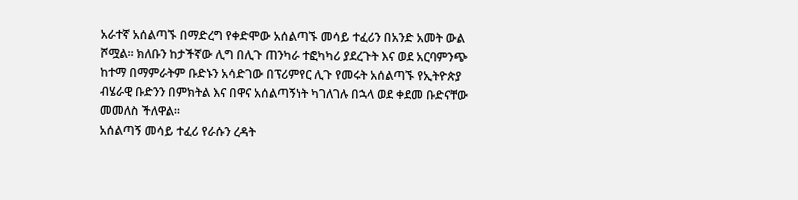አራተኛ አሰልጣኙ በማድረግ የቀድሞው አሰልጣኙ መሳይ ተፈሪን በአንድ አመት ውል ሾሟል። ክለቡን ከታችኛው ሊግ በሊጉ ጠንካራ ተፎካካሪ ያደረጉት እና ወደ አርባምንጭ ከተማ በማምራትም ቡድኑን አሳድገው በፕሪምየር ሊጉ የመሩት አሰልጣኙ የኢትዮጵያ ብሄራዊ ቡድንን በምክትል እና በዋና አሰልጣኝነት ካገለገሉ በኋላ ወደ ቀደመ ቡድናቸው መመለስ ችለዋል።
አሰልጣኝ መሳይ ተፈሪ የራሱን ረዳት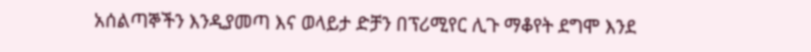አሰልጣኞችን እንዲያመጣ እና ወላይታ ድቻን በፕሪሚየር ሊጉ ማቆየት ደግሞ እንደ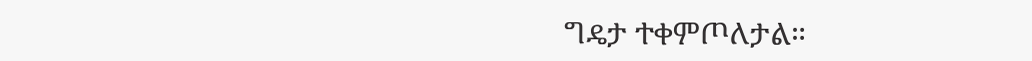ግዴታ ተቀምጦለታል።